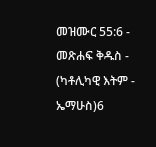መዝሙር 55:6 - መጽሐፍ ቅዱስ - (ካቶሊካዊ እትም - ኤማሁስ)6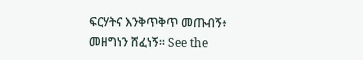ፍርሃትና እንቅጥቅጥ መጡብኝ፥ መዘግነን ሸፈነኝ። See the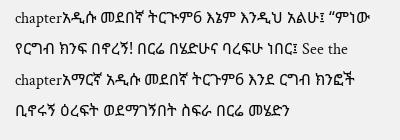chapterአዲሱ መደበኛ ትርጒም6 እኔም እንዲህ አልሁ፤ “ምነው የርግብ ክንፍ በኖረኝ! በርሬ በሄድሁና ባረፍሁ ነበር፤ See the chapterአማርኛ አዲሱ መደበኛ ትርጉም6 እንደ ርግብ ክንፎች ቢኖሩኝ ዕረፍት ወደማገኝበት ስፍራ በርሬ መሄድን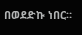በወደድኩ ነበር።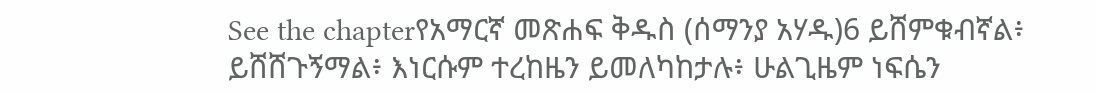See the chapterየአማርኛ መጽሐፍ ቅዱስ (ሰማንያ አሃዱ)6 ይሸምቁብኛል፥ ይሸሸጉኝማል፥ እነርሱም ተረከዜን ይመለካከታሉ፥ ሁልጊዜም ነፍሴን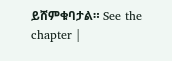ይሸምቁባታል። See the chapter |